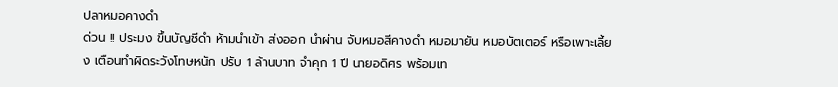ปลาหมอคางดำ
ด่วน !! ประมง ขึ้นบัญชีดำ ห้ามนำเข้า ส่งออก นำผ่าน จับหมอสีคางดำ หมอมายัน หมอบัตเตอร์ หรือเพาะเลี้ยง เตือนทำผิดระวังโทษหนัก ปรับ 1 ล้านบาท จำคุก 1 ปี นายอดิศร พร้อมเท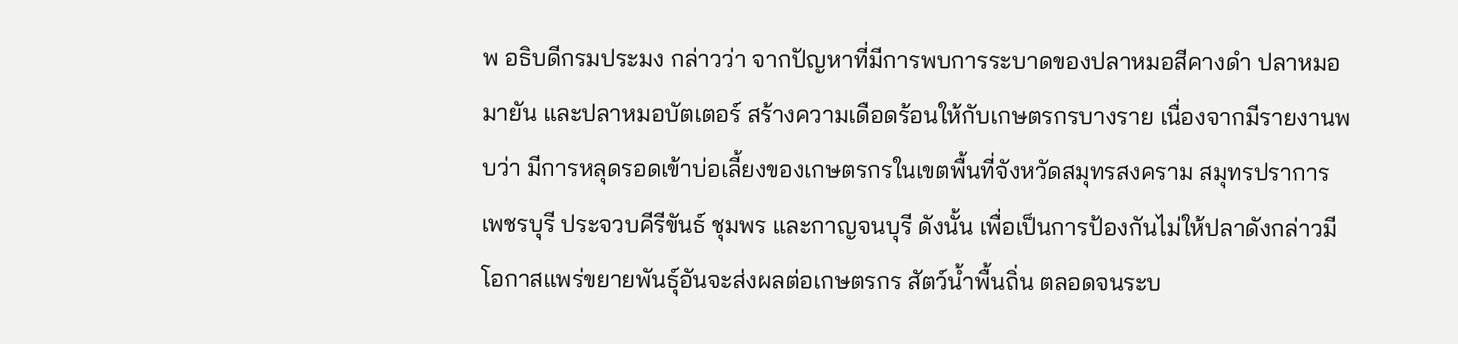พ อธิบดีกรมประมง กล่าวว่า จากปัญหาที่มีการพบการระบาดของปลาหมอสีคางดำ ปลาหมอมายัน และปลาหมอบัตเตอร์ สร้างความเดือดร้อนให้กับเกษตรกรบางราย เนื่องจากมีรายงานพบว่า มีการหลุดรอดเข้าบ่อเลี้ยงของเกษตรกรในเขตพื้นที่จังหวัดสมุทรสงคราม สมุทรปราการ เพชรบุรี ประจวบคีรีขันธ์ ชุมพร และกาญจนบุรี ดังนั้น เพื่อเป็นการป้องกันไม่ให้ปลาดังกล่าวมีโอกาสแพร่ขยายพันธุ์อันจะส่งผลต่อเกษตรกร สัตว์น้ำพื้นถิ่น ตลอดจนระบ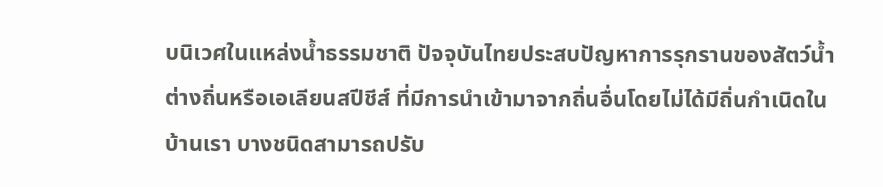บนิเวศในแหล่งน้ำธรรมชาติ ปัจจุบันไทยประสบปัญหาการรุกรานของสัตว์น้ำต่างถิ่นหรือเอเลียนสปีชีส์ ที่มีการนำเข้ามาจากถิ่นอื่นโดยไม่ได้มีถิ่นกำเนิดในบ้านเรา บางชนิดสามารถปรับ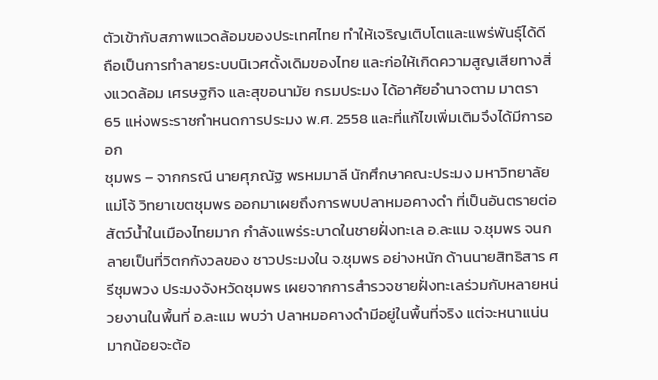ตัวเข้ากับสภาพแวดล้อมของประเทศไทย ทำให้เจริญเติบโตและแพร่พันธุ์ได้ดี ถือเป็นการทำลายระบบนิเวศดั้งเดิมของไทย และก่อให้เกิดความสูญเสียทางสิ่งแวดล้อม เศรษฐกิจ และสุขอนามัย กรมประมง ได้อาศัยอำนาจตาม มาตรา 65 แห่งพระราชกำหนดการประมง พ.ศ. 2558 และที่แก้ไขเพิ่มเติมจึงได้มีการออก
ชุมพร – จากกรณี นายศุภณัฐ พรหมมาลี นักศึกษาคณะประมง มหาวิทยาลัยแม่โจ้ วิทยาเขตชุมพร ออกมาเผยถึงการพบปลาหมอคางดำ ที่เป็นอันตรายต่อสัตว์น้ำในเมืองไทยมาก กำลังแพร่ระบาดในชายฝั่งทะเล อ.ละแม จ.ชุมพร จนกลายเป็นที่วิตกกังวลของ ชาวประมงใน จ.ชุมพร อย่างหนัก ด้านนายสิทธิสาร ศรีชุมพวง ประมงจังหวัดชุมพร เผยจากการสำรวจชายฝั่งทะเลร่วมกับหลายหน่วยงานในพื้นที่ อ.ละแม พบว่า ปลาหมอคางดำมีอยู่ในพื้นที่จริง แต่จะหนาแน่นมากน้อยจะต้อ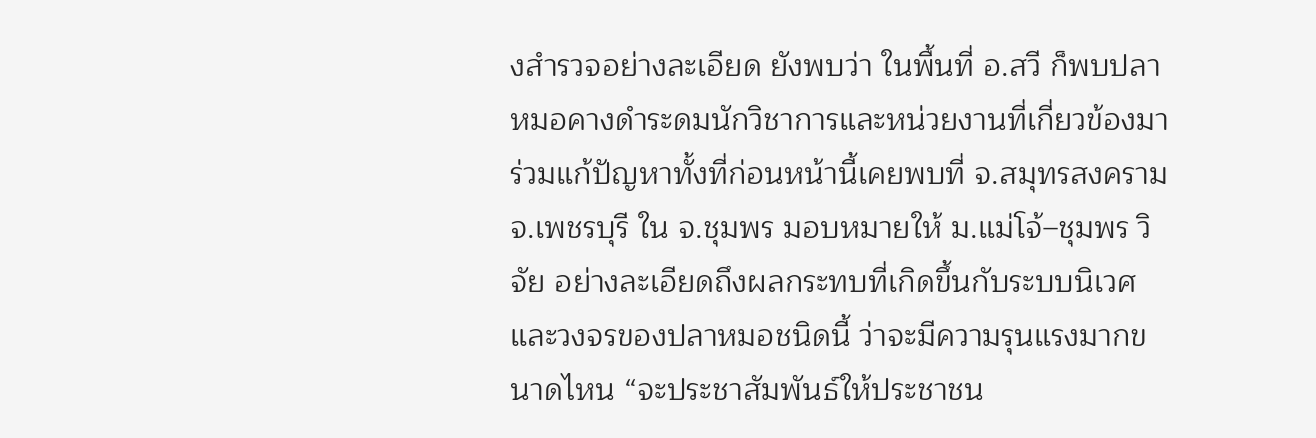งสำรวจอย่างละเอียด ยังพบว่า ในพื้นที่ อ.สวี ก็พบปลาหมอคางดำระดมนักวิชาการและหน่วยงานที่เกี่ยวข้องมาร่วมแก้ปัญหาทั้งที่ก่อนหน้านี้เคยพบที่ จ.สมุทรสงคราม จ.เพชรบุรี ใน จ.ชุมพร มอบหมายให้ ม.แม่โจ้–ชุมพร วิจัย อย่างละเอียดถึงผลกระทบที่เกิดขึ้นกับระบบนิเวศและวงจรของปลาหมอชนิดนี้ ว่าจะมีความรุนแรงมากขนาดไหน “จะประชาสัมพันธ์ให้ประชาชน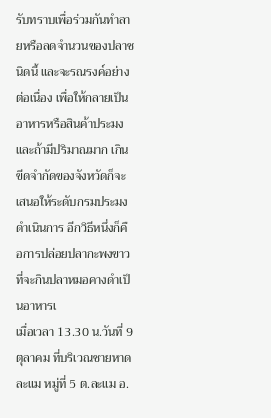รับทราบเพื่อร่วมกันทำลายหรือลดจำนวนของปลาชนิดนี้ และจะรณรงค์อย่างต่อเนื่อง เพื่อให้กลายเป็นอาหารหรือสินค้าประมงและถ้ามีปริมาณมาก เกินขีดจำกัดของจังหวัดก็จะเสนอให้ระดับกรมประมงดำเนินการ อีกวิธีหนึ่งก็คือการปล่อยปลากะพงขาว ที่จะกินปลาหมอคางดำเป็นอาหารเ
เมื่อเวลา 13.30 น.วันที่ 9 ตุลาคม ที่บริเวณชายหาดละแม หมู่ที่ 5 ต.ละแม อ.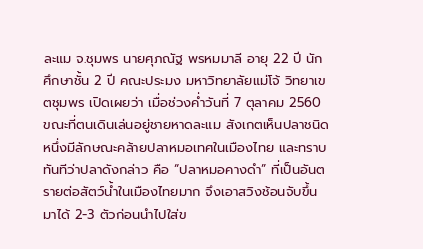ละแม จ.ชุมพร นายศุภณัฐ พรหมมาลี อายุ 22 ปี นักศึกษาชั้น 2 ปี คณะประมง มหาวิทยาลัยแม่โจ้ วิทยาเขตชุมพร เปิดเผยว่า เมื่อช่วงค่ำวันที่ 7 ตุลาคม 2560 ขณะที่ตนเดินเล่นอยู่ชายหาดละแม สังเกตเห็นปลาชนิดหนึ่งมีลักษณะคล้ายปลาหมอเทศในเมืองไทย และทราบทันทีว่าปลาดังกล่าว คือ “ปลาหมอคางดำ” ที่เป็นอันตรายต่อสัตว์น้ำในเมืองไทยมาก จึงเอาสวิงช้อนจับขึ้นมาได้ 2-3 ตัวก่อนนำไปใส่ข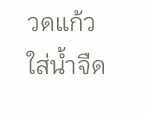วดแก้วใส่น้ำจืด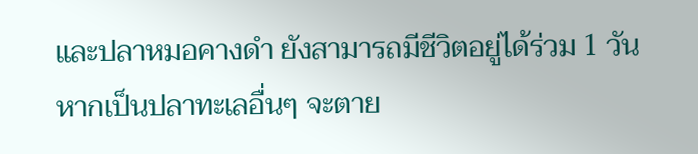และปลาหมอคางดำ ยังสามารถมีชีวิตอยู่ได้ร่วม 1 วัน หากเป็นปลาทะเลอื่นๆ จะตาย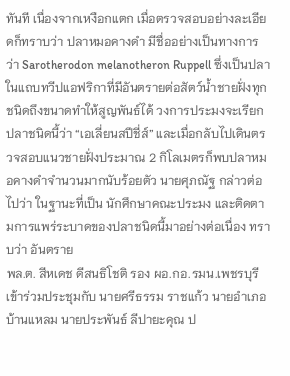ทันที เนื่องจากเหงือกแตก เมื่อตรวจสอบอย่างละเอียดก็ทราบว่า ปลาหมอคางดำ มีชื่ออย่างเป็นทางการว่า Sarotherodon melanotheron Ruppell ซึ่งเป็นปลาในแถบทวีปแอฟริกาที่มีอันตรายต่อสัตว์น้ำชายฝั่งทุกชนิดถึงขนาดทำให้สูญพันธ์ได้ วงการประมงจะเรียกปลาชนิดนี้ว่า “เอเลี่ยนสปีชี่ส์” และเมื่อกลับไปเดินตรวจสอบแนวชายฝั่งประมาณ 2 กิโลเมตรก็พบปลาหมอคางดำจำนวนมากนับร้อยตัว นายศุภณัฐ กล่าวต่อไปว่า ในฐานะที่เป็น นักศึกษาคณะประมง และติดตามการแพร่ระบาดของปลาชนิดนี้มาอย่างต่อเนื่อง ทราบว่า อันตราย
พล.ต. สีหเดช ดีสนธิโชติ รอง ผอ.กอ.รมน.เพชรบุรี เข้าร่วมประชุมกับ นายศรีธรรม ราชแก้ว นายอำเภอบ้านแหลม นายประพันธ์ ลีปายะคุณ ป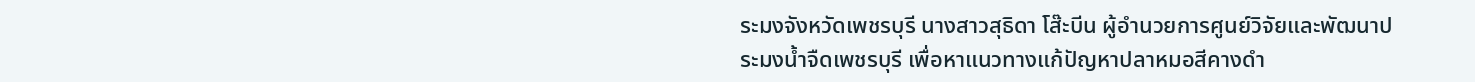ระมงจังหวัดเพชรบุรี นางสาวสุธิดา โส๊ะบีน ผู้อำนวยการศูนย์วิจัยและพัฒนาประมงน้ำจืดเพชรบุรี เพื่อหาแนวทางแก้ปัญหาปลาหมอสีคางดำ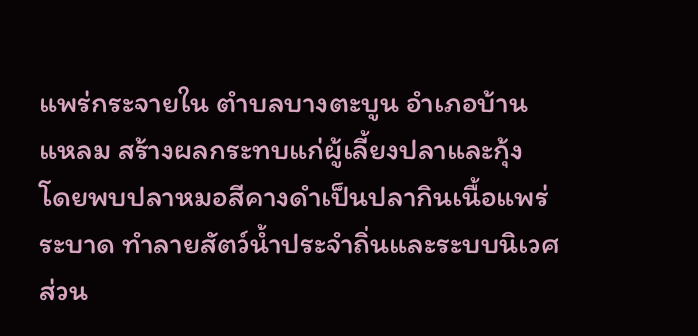แพร่กระจายใน ตำบลบางตะบูน อำเภอบ้านแหลม สร้างผลกระทบแก่ผู้เลี้ยงปลาและกุ้ง โดยพบปลาหมอสีคางดำเป็นปลากินเนื้อแพร่ระบาด ทำลายสัตว์น้ำประจำถิ่นและระบบนิเวศ ส่วน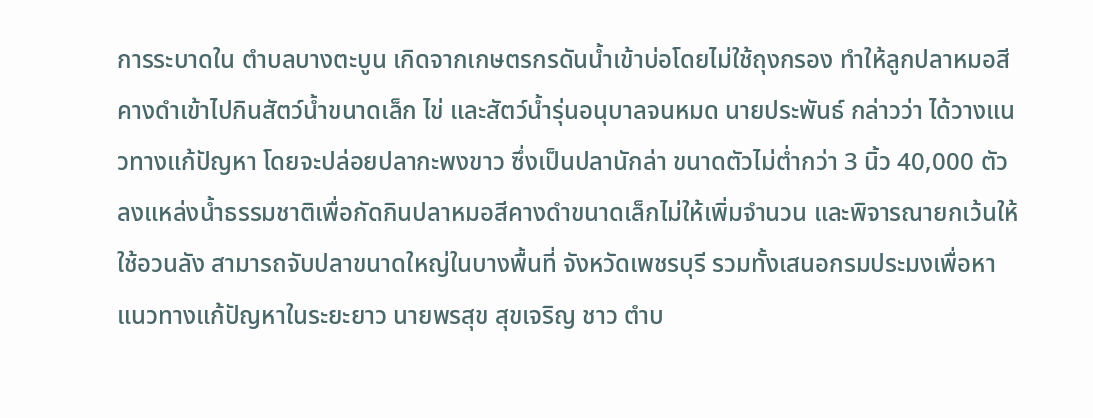การระบาดใน ตำบลบางตะบูน เกิดจากเกษตรกรดันน้ำเข้าบ่อโดยไม่ใช้ถุงกรอง ทำให้ลูกปลาหมอสีคางดำเข้าไปกินสัตว์น้ำขนาดเล็ก ไข่ และสัตว์น้ำรุ่นอนุบาลจนหมด นายประพันธ์ กล่าวว่า ได้วางแนวทางแก้ปัญหา โดยจะปล่อยปลากะพงขาว ซึ่งเป็นปลานักล่า ขนาดตัวไม่ต่ำกว่า 3 นิ้ว 40,000 ตัว ลงแหล่งน้ำธรรมชาติเพื่อกัดกินปลาหมอสีคางดำขนาดเล็กไม่ให้เพิ่มจำนวน และพิจารณายกเว้นให้ใช้อวนลัง สามารถจับปลาขนาดใหญ่ในบางพื้นที่ จังหวัดเพชรบุรี รวมทั้งเสนอกรมประมงเพื่อหาแนวทางแก้ปัญหาในระยะยาว นายพรสุข สุขเจริญ ชาว ตำบ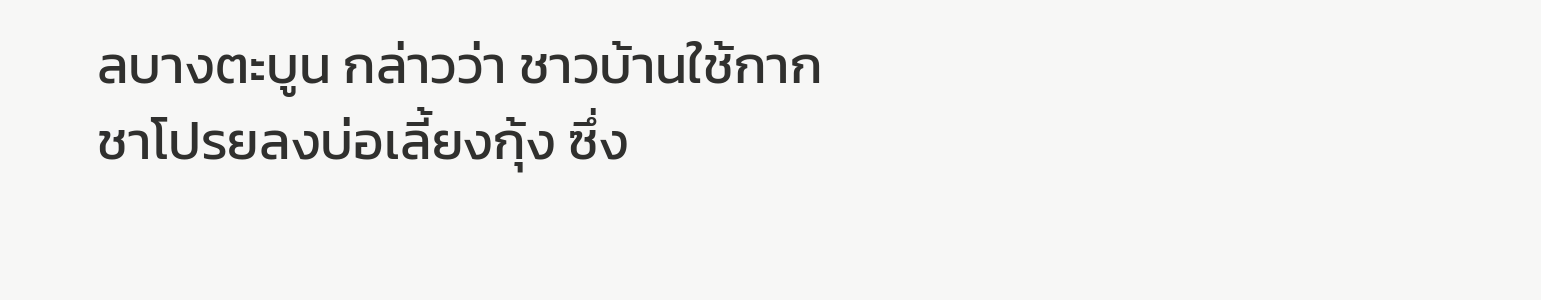ลบางตะบูน กล่าวว่า ชาวบ้านใช้กากชาโปรยลงบ่อเลี้ยงกุ้ง ซึ่ง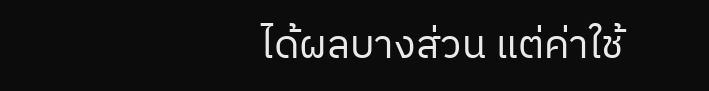ได้ผลบางส่วน แต่ค่าใช้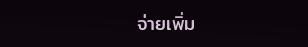จ่ายเพิ่ม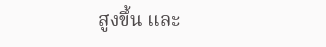สูงขึ้น และ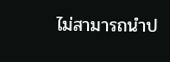ไม่สามารถนำป